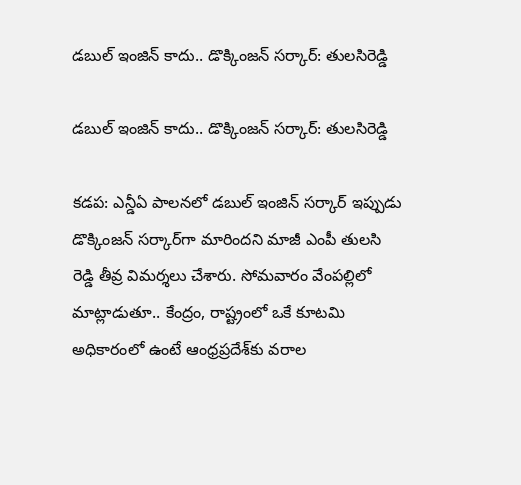డబుల్ ఇంజిన్ కాదు.. డొక్కింజన్ సర్కార్: తులసిరెడ్డి

డబుల్ ఇంజిన్ కాదు.. డొక్కింజన్ సర్కార్: తులసిరెడ్డి

కడప: ఎన్డీఏ పాలనలో డబుల్ ఇంజిన్ సర్కార్ ఇప్పుడు డొక్కింజన్ సర్కార్‌గా మారిందని మాజీ ఎంపీ తులసి రెడ్డి తీవ్ర విమర్శలు చేశారు. సోమవారం వేంపల్లిలో మాట్లాడుతూ.. కేంద్రం, రాష్ట్రంలో ఒకే కూటమి అధికారంలో ఉంటే ఆంధ్రప్రదేశ్‌కు వరాల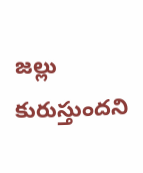జల్లు కురుస్తుందని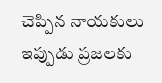చెప్పిన నాయకులు ఇప్పుడు ప్రజలకు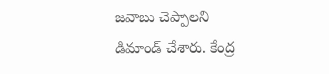జవాబు చెప్పాలని డిమాండ్ చేశారు. కేంద్ర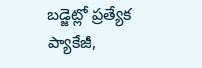బడ్జెట్లో ప్రత్యేక ప్యాకేజీ,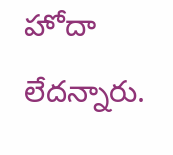హోదా లేదన్నారు.